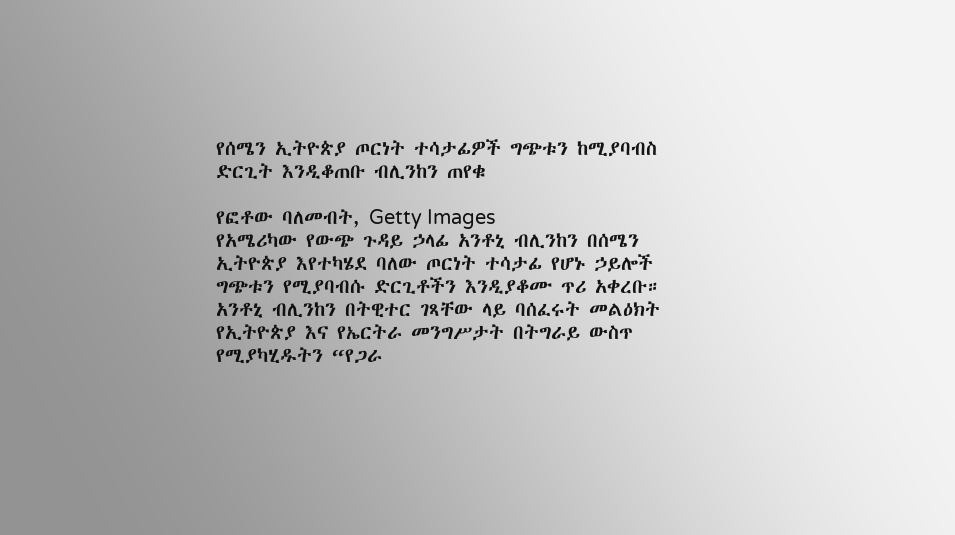የሰሜን ኢትዮጵያ ጦርነት ተሳታፊዎች ግጭቱን ከሚያባብስ ድርጊት እንዲቆጠቡ ብሊንከን ጠየቁ

የፎቶው ባለመብት, Getty Images
የአሜሪካው የውጭ ጉዳይ ኃላፊ አንቶኒ ብሊንከን በሰሜን ኢትዮጵያ እየተካሄደ ባለው ጦርነት ተሳታፊ የሆኑ ኃይሎች ግጭቱን የሚያባብሱ ድርጊቶችን እንዲያቆሙ ጥሪ አቀረቡ።
አንቶኒ ብሊንከን በትዊተር ገጻቸው ላይ ባሰፈሩት መልዕክት የኢትዮጵያ እና የኤርትራ መንግሥታት በትግራይ ውስጥ የሚያካሂዱትን “የጋራ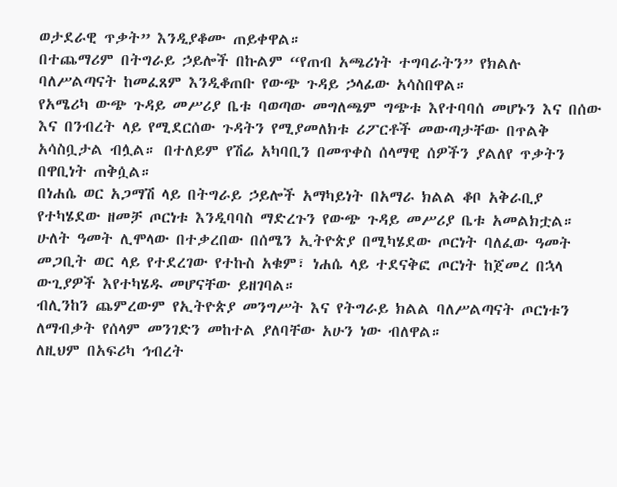ወታደራዊ ጥቃት” እንዲያቆሙ ጠይቀዋል።
በተጨማሪም በትግራይ ኃይሎች በኩልም “የጠብ አጫሪነት ተግባራትን” የክልሉ ባለሥልጣናት ከመፈጸም እንዲቆጠቡ የውጭ ጉዳይ ኃላፊው አሳስበዋል።
የአሜሪካ ውጭ ጉዳይ መሥሪያ ቤቱ ባወጣው መግለጫም ግጭቱ እየተባባሰ መሆኑን እና በሰው እና በንብረት ላይ የሚደርሰው ጉዳትን የሚያመለክቱ ሪፖርቶች መውጣታቸው በጥልቅ አሳስቧታል ብሏል። በተለይም የሽሬ አካባቢን በመጥቀስ ሰላማዊ ሰዎችን ያልለየ ጥቃትን በዋቢነት ጠቅሷል።
በነሐሴ ወር አጋማሽ ላይ በትግራይ ኃይሎች አማካይነት በአማራ ክልል ቆቦ አቅራቢያ የተካሄደው ዘመቻ ጦርነቱ እንዲባባስ ማድረጉን የውጭ ጉዳይ መሥሪያ ቤቱ አመልክቷል።
ሁለት ዓመት ሊሞላው በተቃረበው በሰሜን ኢትዮጵያ በሚካሄደው ጦርነት ባለፈው ዓመት መጋቢት ወር ላይ የተደረገው የተኩስ አቁም፣ ነሐሴ ላይ ተደናቅፎ ጦርነት ከጀመረ በኋላ ውጊያዎች እየተካሄዱ መሆናቸው ይዘገባል።
ብሊንከን ጨምረውም የኢትዮጵያ መንግሥት እና የትግራይ ክልል ባለሥልጣናት ጦርነቱን ለማብቃት የሰላም መንገድን መከተል ያለባቸው አሁን ነው ብለዋል።
ለዚህም በአፍሪካ ኅብረት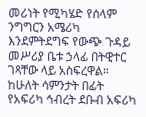መሪነት የሚካሄድ የሰላም ንግግርን አሜሪካ እንደምትደግፍ የውጭ ጉዳይ መሥሪያ ቤቱ ኃላፊ በትዊተር ገጻቸው ላይ አስፍረዋል።
ከሁለት ሳምንታት በፊት የአፍሪካ ኅብረት ደቡብ አፍሪካ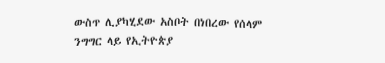ውስጥ ሊያካሂደው አስቦት በነበረው የሰላም ንግግር ላይ የኢትዮጵያ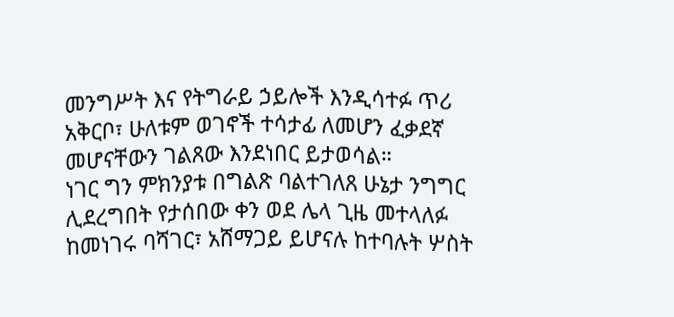መንግሥት እና የትግራይ ኃይሎች እንዲሳተፉ ጥሪ አቅርቦ፣ ሁለቱም ወገኖች ተሳታፊ ለመሆን ፈቃደኛ መሆናቸውን ገልጸው እንደነበር ይታወሳል።
ነገር ግን ምክንያቱ በግልጽ ባልተገለጸ ሁኔታ ንግግር ሊደረግበት የታሰበው ቀን ወደ ሌላ ጊዜ መተላለፉ ከመነገሩ ባሻገር፣ አሸማጋይ ይሆናሉ ከተባሉት ሦስት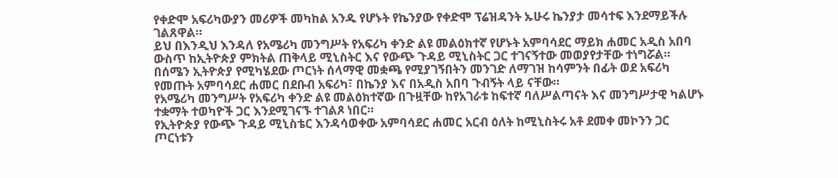የቀድሞ አፍሪካውያን መሪዎች መካከል አንዱ የሆኑት የኬንያው የቀድሞ ፕሬዝዳንት ኡሁሩ ኬንያታ መሳተፍ እንደማይችሉ ገልጸዋል።
ይህ በእንዲህ እንዳለ የአሜሪካ መንግሥት የአፍሪካ ቀንድ ልዩ መልዕክተኛ የሆኑት አምባሳደር ማይክ ሐመር አዲስ አበባ ውስጥ ከኢትዮጵያ ምክትል ጠቅላይ ሚኒስትር እና የውጭ ጉዳይ ሚኒስትር ጋር ተገናኝተው መወያየታቸው ተነግሯል።
በሰሜን ኢትዮጵያ የሚካሄደው ጦርነት ሰላማዊ መቋጫ የሚያገኝበትን መንገድ ለማገዝ ከሳምንት በፊት ወደ አፍሪካ የመጡት አምባሳደር ሐመር በደቡብ አፍሪካ፣ በኬንያ እና በአዲስ አበባ ጉብኝት ላይ ናቸው።
የአሜሪካ መንግሥት የአፍሪካ ቀንድ ልዩ መልዕክተኛው በጉዟቸው ከየአገራቱ ከፍተኛ ባለሥልጣናት እና መንግሥታዊ ካልሆኑ ተቋማት ተወካዮች ጋር እንደሚገናኙ ተገልጾ ነበር።
የኢትዮጵያ የውጭ ጉዳይ ሚኒስቴር እንዳሳወቀው አምባሳደር ሐመር አርብ ዕለት ከሚኒስትሩ አቶ ደመቀ መኮንን ጋር ጦርነቱን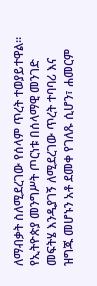ለማብቃት ስለሚደረገው የሰላም ጥረት ተወያይተዋል።
የኢትዮጵያ መንግሥት ጦርነቱ በሰላማዊ መንገድ መፍትሄ እንዲያገኝ ለሚደረገው ጥረት ተባባሪ እና ዝግጁ መሆኑን አቶ ደመቀ የገለጹ ሲሆን፣ ሐመርም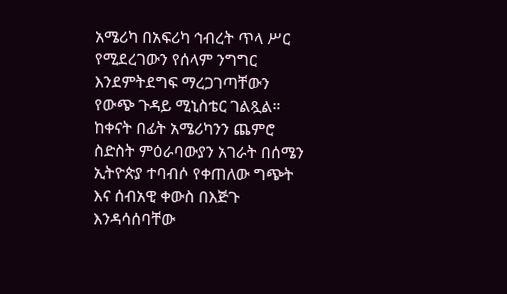አሜሪካ በአፍሪካ ኅብረት ጥላ ሥር የሚደረገውን የሰላም ንግግር እንደምትደግፍ ማረጋገጣቸውን የውጭ ጉዳይ ሚኒስቴር ገልጿል።
ከቀናት በፊት አሜሪካንን ጨምሮ ስድስት ምዕራባውያን አገራት በሰሜን ኢትዮጵያ ተባብሶ የቀጠለው ግጭት እና ሰብአዊ ቀውስ በእጅጉ እንዳሳሰባቸው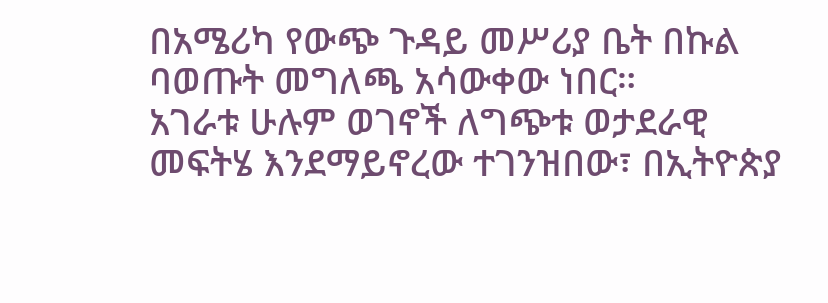በአሜሪካ የውጭ ጉዳይ መሥሪያ ቤት በኩል ባወጡት መግለጫ አሳውቀው ነበር።
አገራቱ ሁሉም ወገኖች ለግጭቱ ወታደራዊ መፍትሄ እንደማይኖረው ተገንዝበው፣ በኢትዮጵያ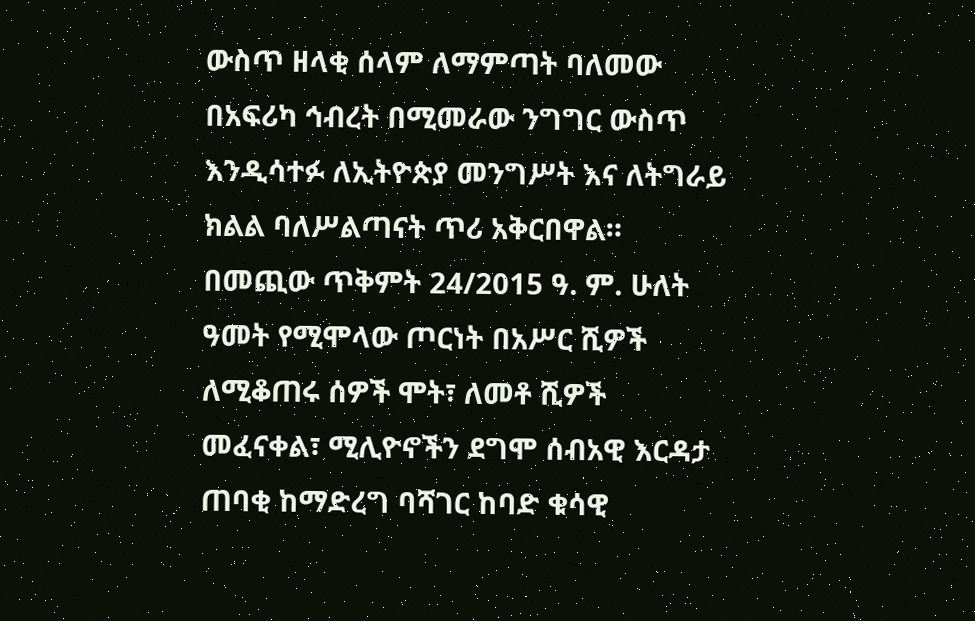ውስጥ ዘላቂ ሰላም ለማምጣት ባለመው በአፍሪካ ኅብረት በሚመራው ንግግር ውስጥ እንዲሳተፉ ለኢትዮጵያ መንግሥት እና ለትግራይ ክልል ባለሥልጣናት ጥሪ አቅርበዋል።
በመጪው ጥቅምት 24/2015 ዓ. ም. ሁለት ዓመት የሚሞላው ጦርነት በአሥር ሺዎች ለሚቆጠሩ ሰዎች ሞት፣ ለመቶ ሺዎች መፈናቀል፣ ሚሊዮኖችን ደግሞ ሰብአዊ እርዳታ ጠባቂ ከማድረግ ባሻገር ከባድ ቁሳዊ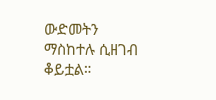ውድመትን ማስከተሉ ሲዘገብ ቆይቷል።